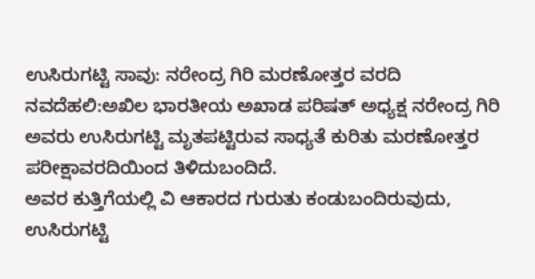ಉಸಿರುಗಟ್ಟಿ ಸಾವು: ನರೇಂದ್ರ ಗಿರಿ ಮರಣೋತ್ತರ ವರದಿ
ನವದೆಹಲಿ:ಅಖಿಲ ಭಾರತೀಯ ಅಖಾಡ ಪರಿಷತ್ ಅಧ್ಯಕ್ಷ ನರೇಂದ್ರ ಗಿರಿ ಅವರು ಉಸಿರುಗಟ್ಟಿ ಮೃತಪಟ್ಟಿರುವ ಸಾಧ್ಯತೆ ಕುರಿತು ಮರಣೋತ್ತರ ಪರೀಕ್ಷಾವರದಿಯಿಂದ ತಿಳಿದುಬಂದಿದೆ.
ಅವರ ಕುತ್ತಿಗೆಯಲ್ಲಿ ವಿ ಆಕಾರದ ಗುರುತು ಕಂಡುಬಂದಿರುವುದು, ಉಸಿರುಗಟ್ಟಿ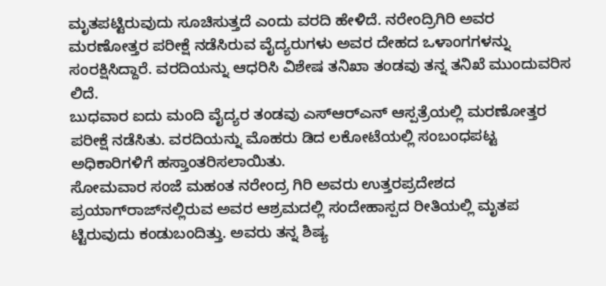ಮೃತಪಟ್ಟಿರುವುದು ಸೂಚಿಸುತ್ತದೆ ಎಂದು ವರದಿ ಹೇಳಿದೆ. ನರೇಂದ್ರಿಗಿರಿ ಅವರ ಮರಣೋತ್ತರ ಪರೀಕ್ಷೆ ನಡೆಸಿರುವ ವೈದ್ಯರುಗಳು ಅವರ ದೇಹದ ಒಳಾಂಗಗಳನ್ನು ಸಂರಕ್ಷಿಸಿದ್ದಾರೆ. ವರದಿಯನ್ನು ಆಧರಿಸಿ ವಿಶೇಷ ತನಿಖಾ ತಂಡವು ತನ್ನ ತನಿಖೆ ಮುಂದುವರಿಸ ಲಿದೆ.
ಬುಧವಾರ ಐದು ಮಂದಿ ವೈದ್ಯರ ತಂಡವು ಎಸ್‌ಆರ್‌ಎನ್ ಆಸ್ಪತ್ರೆಯಲ್ಲಿ ಮರಣೋತ್ತರ ಪರೀಕ್ಷೆ ನಡೆಸಿತು. ವರದಿಯನ್ನು ಮೊಹರು ಡಿದ ಲಕೋಟೆಯಲ್ಲಿ ಸಂಬಂಧಪಟ್ಟ ಅಧಿಕಾರಿಗಳಿಗೆ ಹಸ್ತಾಂತರಿಸಲಾಯಿತು.
ಸೋಮವಾರ ಸಂಜೆ ಮಹಂತ ನರೇಂದ್ರ ಗಿರಿ ಅವರು ಉತ್ತರಪ್ರದೇಶದ ಪ್ರಯಾಗ್‌ರಾಜ್‌ನಲ್ಲಿರುವ ಅವರ ಆಶ್ರಮದಲ್ಲಿ ಸಂದೇಹಾಸ್ಪದ ರೀತಿಯಲ್ಲಿ ಮೃತಪ ಟ್ಟಿರುವುದು ಕಂಡುಬಂದಿತ್ತು. ಅವರು ತನ್ನ ಶಿಷ್ಯ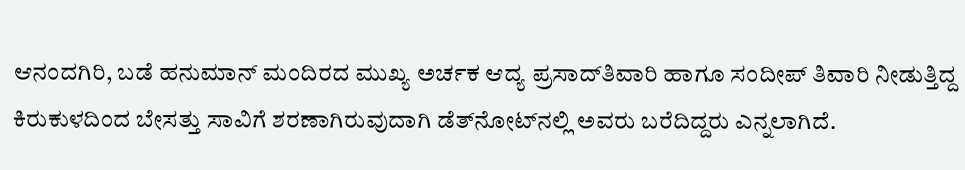ಆನಂದಗಿರಿ, ಬಡೆ ಹನುಮಾನ್ ಮಂದಿರದ ಮುಖ್ಯ ಅರ್ಚಕ ಆದ್ಯ ಪ್ರಸಾದ್‌ತಿವಾರಿ ಹಾಗೂ ಸಂದೀಪ್ ತಿವಾರಿ ನೀಡುತ್ತಿದ್ದ ಕಿರುಕುಳದಿಂದ ಬೇಸತ್ತು ಸಾವಿಗೆ ಶರಣಾಗಿರುವುದಾಗಿ ಡೆತ್‌ನೋಟ್‌ನಲ್ಲಿ ಅವರು ಬರೆದಿದ್ದರು ಎನ್ನಲಾಗಿದೆ.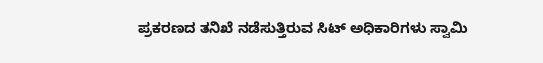ಪ್ರಕರಣದ ತನಿಖೆ ನಡೆಸುತ್ತಿರುವ ಸಿಟ್ ಅಧಿಕಾರಿಗಳು ಸ್ವಾಮಿ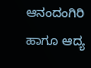ಆನಂದಂಗಿರಿ ಹಾಗೂ ಆದ್ಯ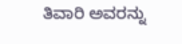ತಿವಾರಿ ಅವರನ್ನು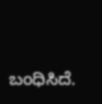ಬಂಧಿಸಿದೆ.